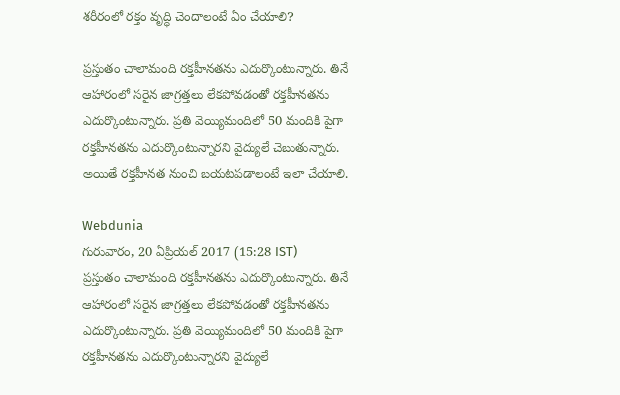శరీరంలో రక్తం వృద్ధి చెందాలంటే ఏం చేయాలి?

ప్రస్తుతం చాలామంది రక్తహీనతను ఎదుర్కొంటున్నారు. తినే ఆహారంలో సరైన జాగ్రత్తలు లేకపోవడంతో రక్తహీనతను ఎదుర్కొంటున్నారు. ప్రతి వెయ్యిమందిలో 50 మందికి పైగా రక్తహీనతను ఎదుర్కొంటున్నారని వైద్యులే చెబుతున్నారు. అయితే రక్తహీనత నుంచి బయటపడాలంటే ఇలా చేయాలి.

Webdunia
గురువారం, 20 ఏప్రియల్ 2017 (15:28 IST)
ప్రస్తుతం చాలామంది రక్తహీనతను ఎదుర్కొంటున్నారు. తినే ఆహారంలో సరైన జాగ్రత్తలు లేకపోవడంతో రక్తహీనతను ఎదుర్కొంటున్నారు. ప్రతి వెయ్యిమందిలో 50 మందికి పైగా రక్తహీనతను ఎదుర్కొంటున్నారని వైద్యులే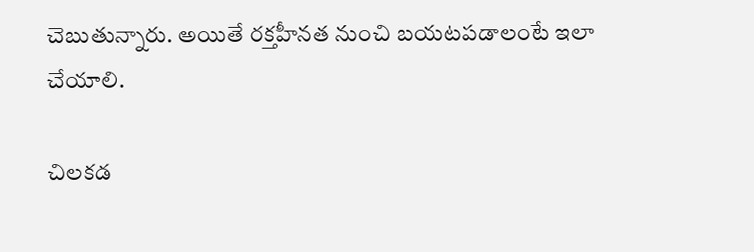చెబుతున్నారు. అయితే రక్తహీనత నుంచి బయటపడాలంటే ఇలా చేయాలి.

చిలకడ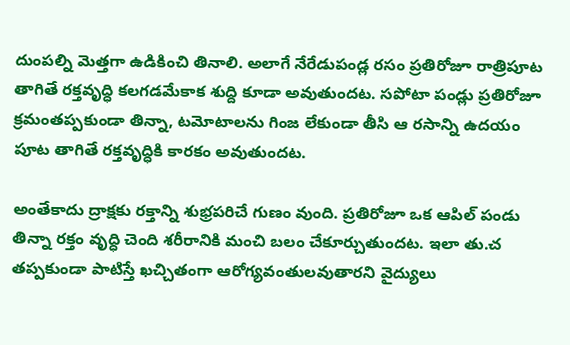దుంపల్ని మెత్తగా ఉడికించి తినాలి. అలాగే నేరేడుపండ్ల రసం ప్రతిరోజూ రాత్రిపూట తాగితే రక్తవృద్ధి కలగడమేకాక శుద్ది కూడా అవుతుందట. సపోటా పండ్లు ప్రతిరోజూ క్రమంతప్పకుండా తిన్నా, టమోటాలను గింజ లేకుండా తీసి ఆ రసాన్ని ఉదయం పూట తాగితే రక్తవృద్ధికి కారకం అవుతుందట.

అంతేకాదు ద్రాక్షకు రక్తాన్ని శుభ్రపరిచే గుణం వుంది. ప్రతిరోజూ ఒక ఆపిల్ పండు తిన్నా రక్తం వృద్ధి చెంది శరీరానికి మంచి బలం చేకూర్చుతుందట. ఇలా తు.చ తప్పకుండా పాటిస్తే ఖచ్చితంగా ఆరోగ్యవంతులవుతారని వైద్యులు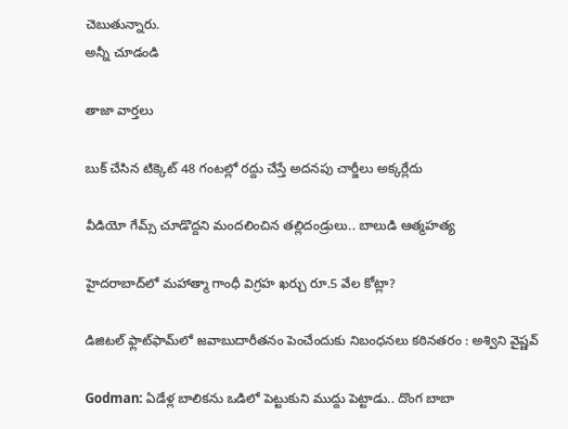చెబుతున్నారు.
అన్నీ చూడండి

తాజా వార్తలు

బుక్ చేసిన టిక్కెట్ 48 గంటల్లో రద్దు చేస్తే అదనపు చార్జీలు అక్కర్లేదు

వీడియో గేమ్స్ చూడొద్దని మందలించిన తల్లిదండ్రులు.. బాలుడి ఆత్మహత్య

హైదరాబాద్‌లో మహాత్మా గాంధీ విగ్రహ ఖర్చు రూ.5 వేల కోట్లా?

డిజిటల్ ఫ్లాట్‌ఫామ్‌లో జవాబుదారీతనం పెంచేందుకు నిబంధనలు కఠినతరం : అశ్విని వైష్ణవ్

Godman: ఏడేళ్ల బాలికను ఒడిలో పెట్టుకుని ముద్దు పెట్టాడు.. దొంగ బాబా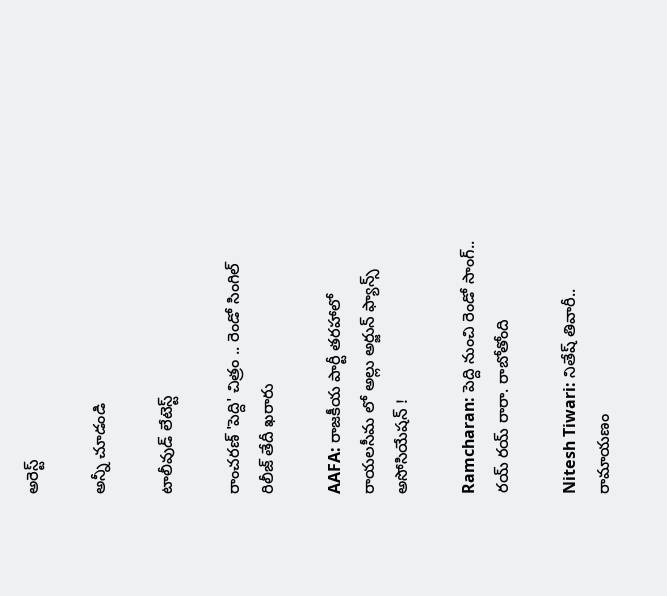అరెస్ట్

అన్నీ చూడండి

టాలీవుడ్ లేటెస్ట్

రాంచరణ్ 'పెద్ది' చిత్రం .. రెండో సింగిల్ రిలీజ్ తేదీ ఖరారు

AAFA: రాజకీయ పార్టీ తరహాలో రాయలసీమ లో అల్లు అర్జున్ ఫ్యాన్స్ అసోసియేషన్ !

Ramcharan: పెద్ది నుంచి రెండో సాంగ్.. రయ్ రయ్ రారా. రాబోతోంది

Nitesh Tiwari: నితేష్ తివారీ.. రామాయణం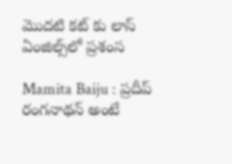మొదటి కట్ కు లాస్ ఏంజిల్స్‌లో ప్రశంస

Mamita Baiju : ప్రదీప్ రంగనాథన్ అంటే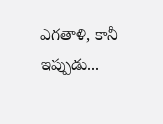ఎగతాళి, కానీ ఇప్పుడు...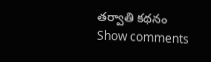తర్వాతి కథనం
Show comments